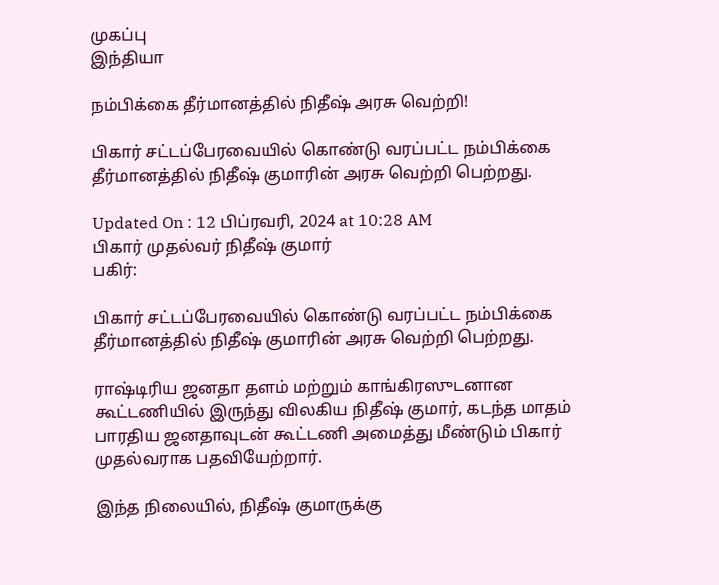முகப்பு
இந்தியா

நம்பிக்கை தீர்மானத்தில் நிதீஷ் அரசு வெற்றி!

பிகார் சட்டப்பேரவையில் கொண்டு வரப்பட்ட நம்பிக்கை தீர்மானத்தில் நிதீஷ் குமாரின் அரசு வெற்றி பெற்றது.

Updated On : 12 பிப்ரவரி, 2024 at 10:28 AM
பிகார் முதல்வர் நிதீஷ் குமார்
பகிர்:

பிகார் சட்டப்பேரவையில் கொண்டு வரப்பட்ட நம்பிக்கை தீர்மானத்தில் நிதீஷ் குமாரின் அரசு வெற்றி பெற்றது.

ராஷ்டிரிய ஜனதா தளம் மற்றும் காங்கிரஸுடனான கூட்டணியில் இருந்து விலகிய நிதீஷ் குமார், கடந்த மாதம் பாரதிய ஜனதாவுடன் கூட்டணி அமைத்து மீண்டும் பிகார் முதல்வராக பதவியேற்றார்.

இந்த நிலையில், நிதீஷ் குமாருக்கு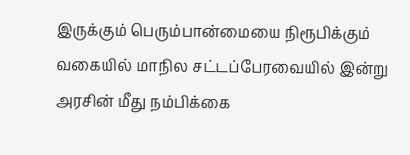இருக்கும் பெரும்பான்மையை நிரூபிக்கும் வகையில் மாநில சட்டப்பேரவையில் இன்று அரசின் மீது நம்பிக்கை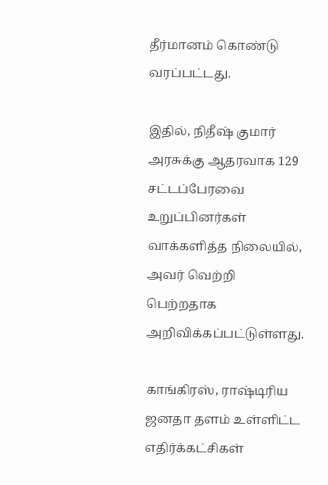தீர்மானம் கொண்டு வரப்பட்டது.

இதில், நிதீஷ் குமார் அரசுக்கு ஆதரவாக 129 சட்டப்பேரவை உறுப்பினர்கள் வாக்களித்த நிலையில், அவர் வெற்றி பெற்றதாக அறிவிக்கப்பட்டுள்ளது.

காங்கிரஸ், ராஷ்டிரிய ஜனதா தளம் உள்ளிட்ட எதிர்க்கட்சிகள்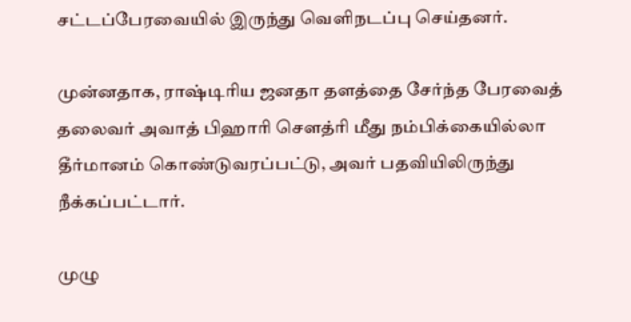சட்டப்பேரவையில் இருந்து வெளிநடப்பு செய்தனர்.

முன்னதாக, ராஷ்டிரிய ஜனதா தளத்தை சேர்ந்த பேரவைத் தலைவர் அவாத் பிஹாரி செளத்ரி மீது நம்பிக்கையில்லா தீர்மானம் கொண்டுவரப்பட்டு, அவர் பதவியிலிருந்து நீக்கப்பட்டார்.

முழு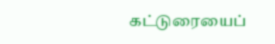கட்டுரையைப்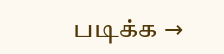படிக்க →